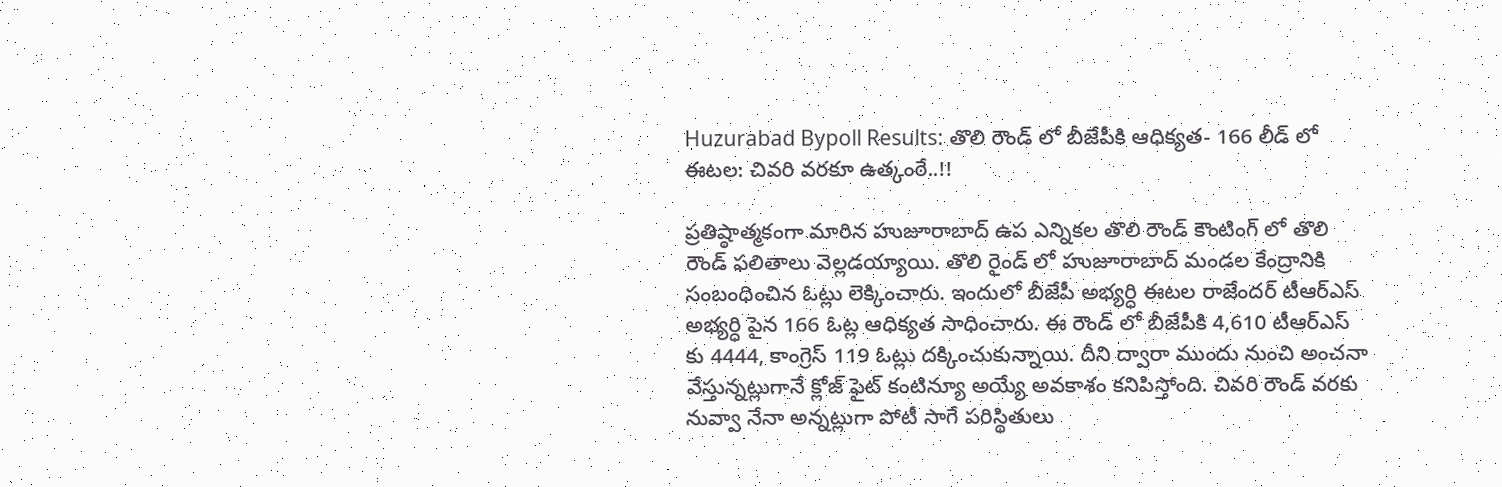Huzurabad Bypoll Results: తొలి రౌండ్ లో బీజేపీకి ఆధిక్యత- 166 లీడ్ లో ఈటల: చివరి వరకూ ఉత్కంఠే..!!

ప్రతిష్ఠాత్మకంగా మారిన హుజూరాబాద్ ఉప ఎన్నికల తొలి రౌండ్ కౌంటింగ్ లో తొలి రౌండ్ ఫలితాలు వెల్లడయ్యాయి. తొలి రైండ్ లో హుజూరాబాద్ మండల కేంద్రానికి సంబంధించిన ఓట్లు లెక్కించారు. ఇందులో బీజేపీ అభ్యర్ధి ఈటల రాజేందర్ టీఆర్ఎస్ అభ్యర్ధి పైన 166 ఓట్ల ఆధిక్యత సాధించారు. ఈ రౌండ్ లో బీజేపీకి 4,610 టీఆర్ఎస్ కు 4444, కాంగ్రెస్ 119 ఓట్లు దక్కించుకున్నాయి. దీని ద్వారా ముందు నుంచి అంచనా వేస్తున్నట్లుగానే క్లోజ్ ఫైట్ కంటిన్యూ అయ్యే అవకాశం కనిపిస్తోంది. చివరి రౌండ్ వరకు నువ్వా నేనా అన్నట్లుగా పోటీ సాగే పరిస్థితులు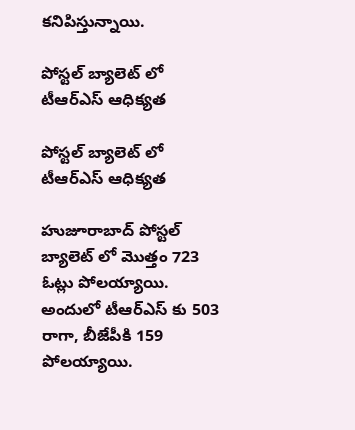కనిపిస్తున్నాయి.

పోస్టల్ బ్యాలెట్ లో టీఆర్ఎస్ ఆధిక్యత

పోస్టల్ బ్యాలెట్ లో టీఆర్ఎస్ ఆధిక్యత

హుజూరాబాద్ పోస్టల్ బ్యాలెట్ లో మొత్తం 723 ఓట్లు పోలయ్యాయి. అందులో టీఆర్ఎస్ కు 503 రాగా, బీజేపీకి 159 పోలయ్యాయి.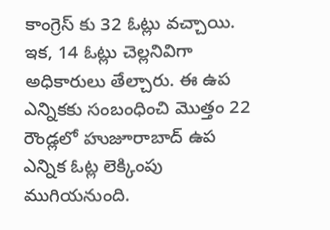కాంగ్రెస్ కు 32 ఓట్లు వచ్చాయి. ఇక, 14 ఓట్లు చెల్లనివిగా అధికారులు తేల్చారు. ఈ ఉప ఎన్నికకు సంబంధించి మొత్తం 22 రౌండ్ల‌లో హుజూరాబాద్ ఉప ఎన్నిక ఓట్ల లెక్కింపు ముగియ‌నుంది.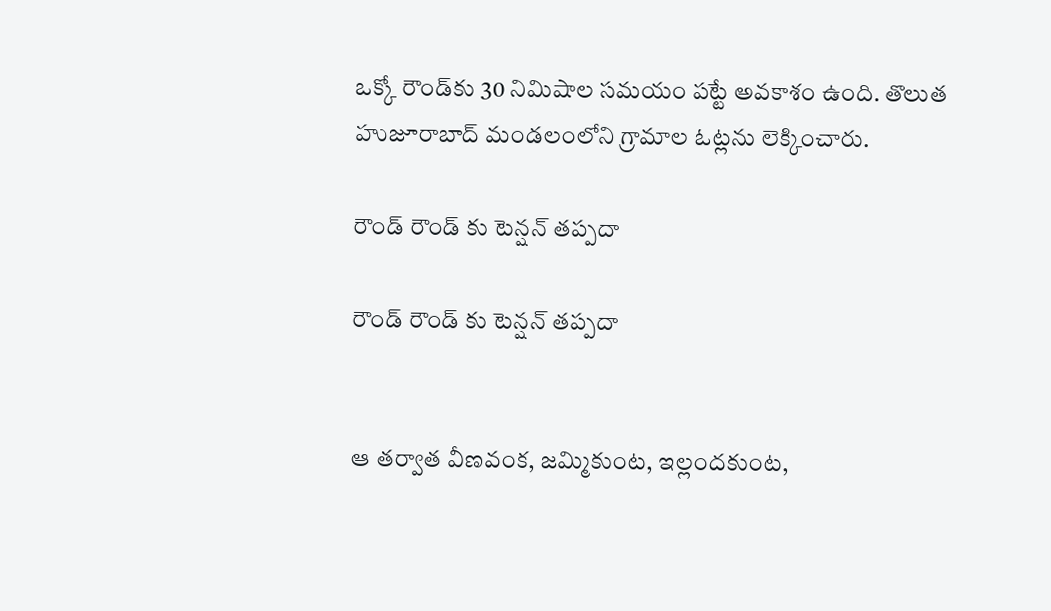ఒక్కో రౌండ్‌కు 30 నిమిషాల స‌మ‌యం ప‌ట్టే అవ‌కాశం ఉంది. తొలుత హుజూరాబాద్ మండ‌లంలోని గ్రామాల ఓట్ల‌ను లెక్కించారు.

రౌండ్ రౌండ్ కు టెన్షన్ తప్పదా

రౌండ్ రౌండ్ కు టెన్షన్ తప్పదా


ఆ త‌ర్వాత వీణ‌వంక‌, జ‌మ్మికుంట‌, ఇల్లంద‌కుంట‌,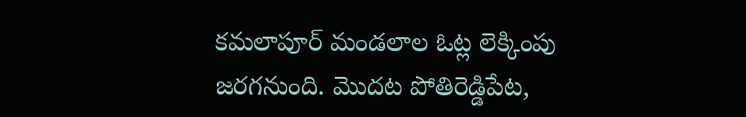క‌మ‌లాపూర్ మండ‌లాల‌ ఓట్ల లెక్కింపు జ‌ర‌గ‌నుంది. మొద‌ట పోతిరెడ్డిపేట‌,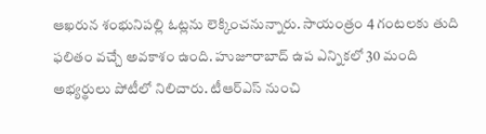ఆఖ‌రున శంభునిప‌ల్లి ఓట్ల‌ను లెక్కించ‌నున్నారు. సాయంత్రం 4 గంట‌ల‌కు తుది ఫ‌లితం వ‌చ్చే అవ‌కాశం ఉంది. హుజూరాబాద్ ఉప ఎన్నికలో 30 మంది అభ్య‌ర్థులు పోటీలో నిలిచారు. టీఆర్ఎస్ నుంచి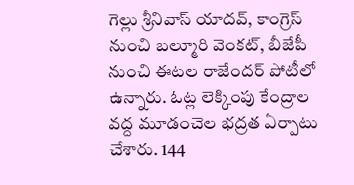గెల్లు శ్రీనివాస్ యాద‌వ్, కాంగ్రెస్ నుంచి బ‌ల్మూరి వెంక‌ట్, బీజేపీ నుంచి ఈట‌ల రాజేంద‌ర్ పోటీలో ఉన్నారు. ఓట్ల లెక్కింపు కేంద్రాల వ‌ద్ద మూడంచెల భ‌ద్ర‌త ఏర్పాటు చేశారు. 144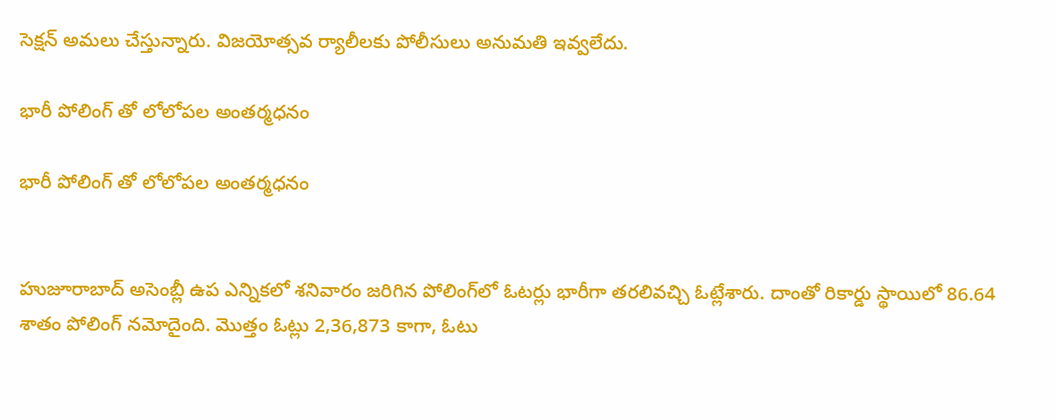సెక్ష‌న్ అమ‌లు చేస్తున్నారు. విజ‌యోత్స‌వ ర్యాలీల‌కు పోలీసులు అనుమ‌తి ఇవ్వ‌లేదు.

భారీ పోలింగ్ తో లోలోపల అంతర్మధనం

భారీ పోలింగ్ తో లోలోపల అంతర్మధనం


హుజూరాబాద్‌ అసెంబ్లీ ఉప ఎన్నికలో శనివారం జరిగిన పోలింగ్‌లో ఓటర్లు భారీగా తరలివచ్చి ఓట్లేశారు. దాంతో రికార్డు స్థాయిలో 86.64 శాతం పోలింగ్‌ నమోదైంది. మొత్తం ఓట్లు 2,36,873 కాగా, ఓటు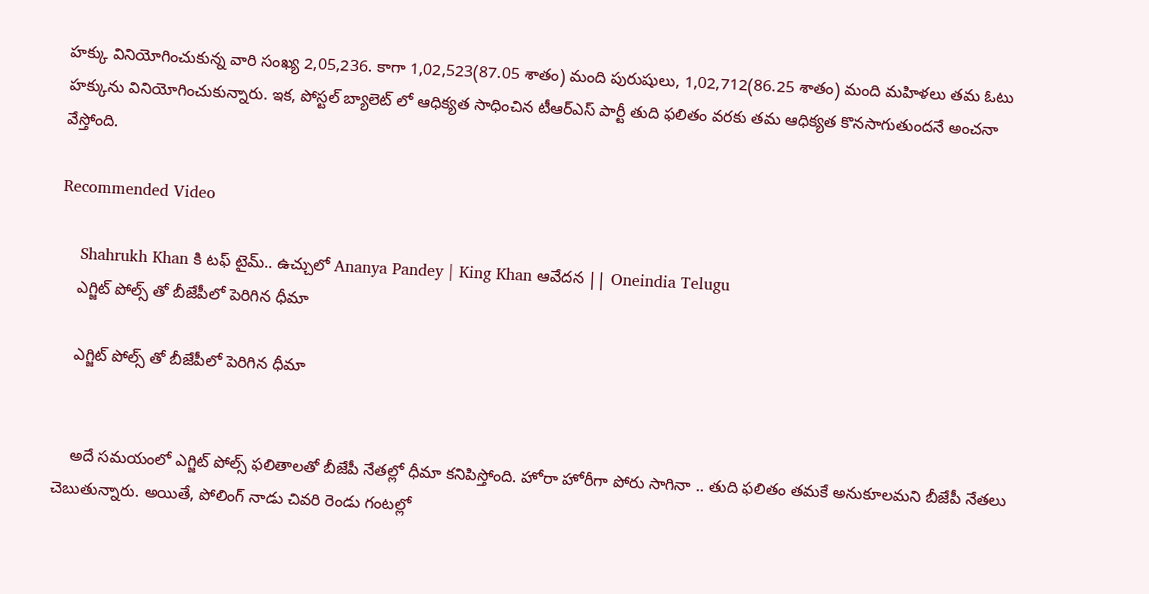హ‌క్కు వినియోగించుకున్న వారి సంఖ్య 2,05,236. కాగా 1,02,523(87.05 శాతం) మంది పురుషులు, 1,02,712(86.25 శాతం) మంది మ‌హిళ‌లు త‌మ ఓటు హ‌క్కును వినియోగించుకున్నారు. ఇక, పోస్టల్ బ్యాలెట్ లో ఆధిక్యత సాధించిన టీఆర్ఎస్ పార్టీ తుది ఫలితం వరకు తమ ఆధిక్యత కొనసాగుతుందనే అంచనా వేస్తోంది.

Recommended Video

    Shahrukh Khan కి టఫ్ టైమ్.. ఉచ్చులో Ananya Pandey | King Khan ఆవేదన || Oneindia Telugu
    ఎగ్జిట్ పోల్స్ తో బీజేపీలో పెరిగిన ధీమా

    ఎగ్జిట్ పోల్స్ తో బీజేపీలో పెరిగిన ధీమా


    అదే సమయంలో ఎగ్జిట్ పోల్స్ ఫలితాలతో బీజేపీ నేతల్లో ధీమా కనిపిస్తోంది. హోరా హోరీగా పోరు సాగినా .. తుది ఫలితం తమకే అనుకూలమని బీజేపీ నేతలు చెబుతున్నారు. అయితే, పోలింగ్ నాడు చివరి రెండు గంటల్లో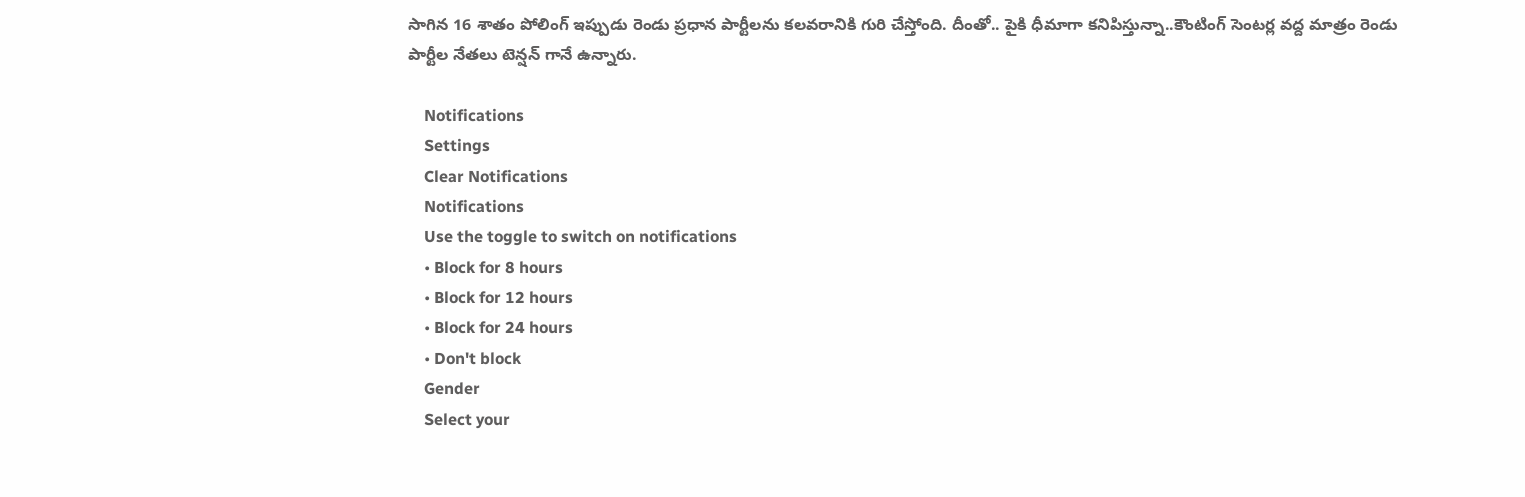సాగిన 16 శాతం పోలింగ్ ఇప్పుడు రెండు ప్రధాన పార్టీలను కలవరానికి గురి చేస్తోంది. దీంతో.. పైకి ధీమాగా కనిపిస్తున్నా..కౌంటింగ్ సెంటర్ల వద్ద మాత్రం రెండు పార్టీల నేతలు టెన్షన్ గానే ఉన్నారు.

    Notifications
    Settings
    Clear Notifications
    Notifications
    Use the toggle to switch on notifications
    • Block for 8 hours
    • Block for 12 hours
    • Block for 24 hours
    • Don't block
    Gender
    Select your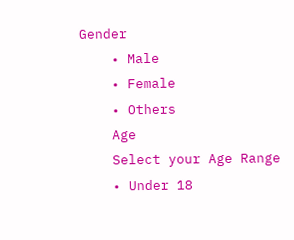Gender
    • Male
    • Female
    • Others
    Age
    Select your Age Range
    • Under 18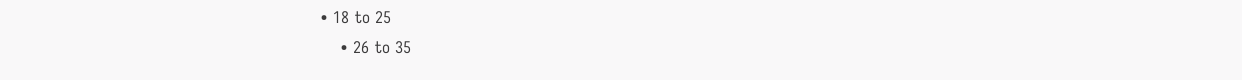• 18 to 25
    • 26 to 35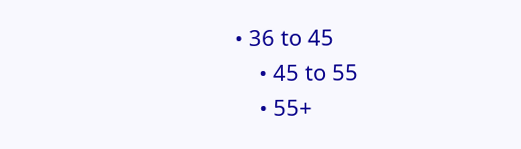• 36 to 45
    • 45 to 55
    • 55+